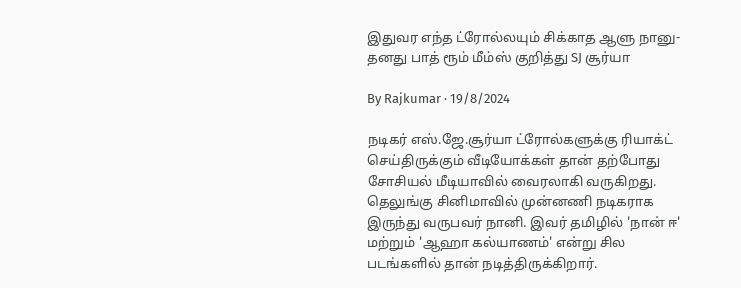இதுவர எந்த ட்ரோல்லயும் சிக்காத ஆளு நானு- தனது பாத் ரூம் மீம்ஸ் குறித்து SJ சூர்யா

By Rajkumar · 19/8/2024

நடிகர் எஸ்.ஜே.சூர்யா ட்ரோல்களுக்கு ரியாக்ட் செய்திருக்கும் வீடியோக்கள் தான் தற்போது சோசியல் மீடியாவில் வைரலாகி வருகிறது. தெலுங்கு சினிமாவில் முன்னணி நடிகராக இருந்து வருபவர் நானி. இவர் தமிழில் 'நான் ஈ' மற்றும் 'ஆஹா கல்யாணம்' என்று சில படங்களில் தான் நடித்திருக்கிறார்.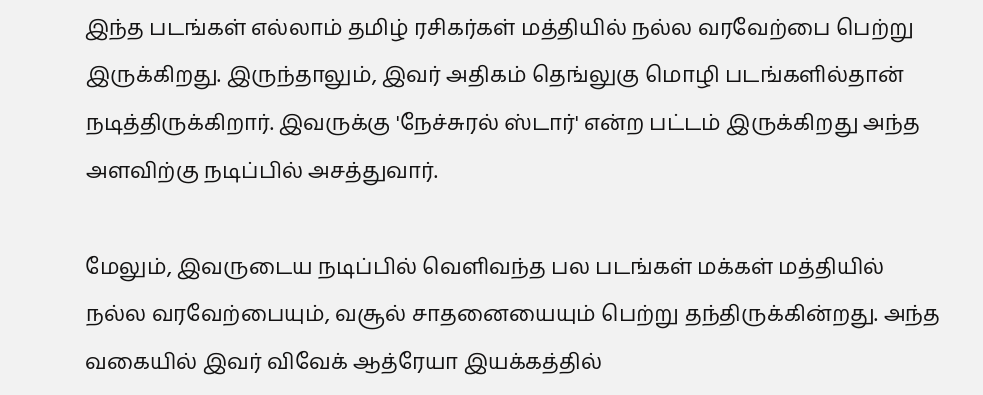இந்த படங்கள் எல்லாம் தமிழ் ரசிகர்கள் மத்தியில் நல்ல வரவேற்பை பெற்று இருக்கிறது. இருந்தாலும், இவர் அதிகம் தெங்லுகு மொழி படங்களில்தான் நடித்திருக்கிறார். இவருக்கு 'நேச்சுரல் ஸ்டார்' என்ற பட்டம் இருக்கிறது அந்த அளவிற்கு நடிப்பில் அசத்துவார்.

மேலும், இவருடைய நடிப்பில் வெளிவந்த பல படங்கள் மக்கள் மத்தியில் நல்ல வரவேற்பையும், வசூல் சாதனையையும் பெற்று தந்திருக்கின்றது. அந்த வகையில் இவர் விவேக் ஆத்ரேயா இயக்கத்தில்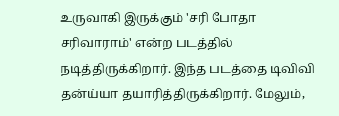உருவாகி இருக்கும் 'சரி போதா சரிவாராம்' என்ற படத்தில் நடித்திருக்கிறார். இந்த படத்தை டிவிவி தன்ய்யா தயாரித்திருக்கிறார். மேலும்,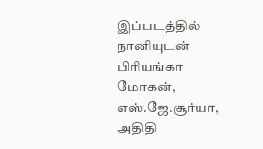இப்படத்தில் நானியுடன் பிரியங்கா மோகன், எஸ்.ஜே.சூர்யா, அதிதி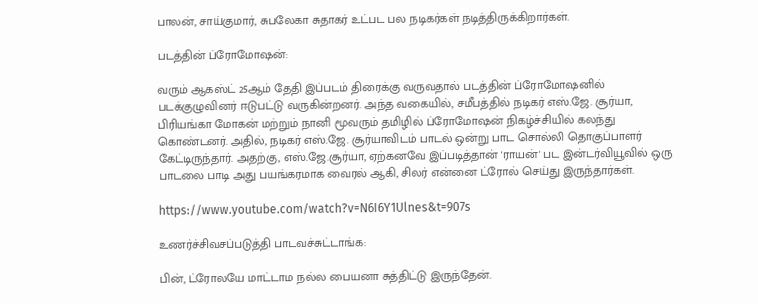பாலன், சாய்குமார், சுபலேகா சுதாகர் உட்பட பல நடிகர்கள் நடித்திருக்கிறார்கள்.

படத்தின் ப்ரோமோஷன்:

வரும் ஆகஸ்ட் 25ஆம் தேதி இப்படம் திரைக்கு வருவதால் படத்தின் ப்ரோமோஷனில் படக்குழுவினர் ஈடுபட்டு வருகின்றனர். அந்த வகையில், சமீபத்தில் நடிகர் எஸ்.ஜே. சூர்யா, பிரியங்கா மோகன் மற்றும் நானி மூவரும் தமிழில் ப்ரோமோஷன் நிகழ்ச்சியில் கலந்து கொண்டனர். அதில், நடிகர் எஸ்.ஜே. சூர்யாவிடம் பாடல் ஒன்று பாட சொல்லி தொகுப்பாளர் கேட்டிருந்தார். அதற்கு, எஸ்.ஜே.சூர்யா, ஏற்கனவே இப்படித்தான் 'ராயன்' பட இன்டர்வியூவில் ஒரு பாடலை பாடி அது பயங்கரமாக வைரல் ஆகி, சிலர் என்னை ட்ரோல் செய்து இருந்தார்கள்.

https://www.youtube.com/watch?v=N6I6Y1Ulnes&t=907s

உணர்ச்சிவசப்படுத்தி பாடவச்சுட்டாங்க:

பின், ட்ரோலயே மாட்டாம நல்ல பையனா சுத்திட்டு இருந்தேன்.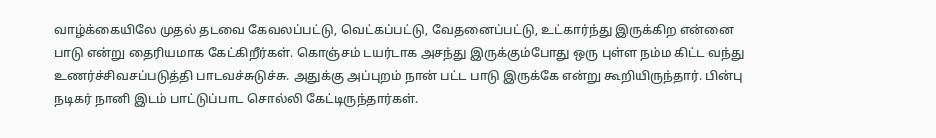வாழ்க்கையிலே முதல் தடவை கேவலப்பட்டு, வெட்கப்பட்டு, வேதனைப்பட்டு, உட்கார்ந்து இருக்கிற என்னை பாடு என்று தைரியமாக கேட்கிறீர்கள். கொஞ்சம் டயர்டாக அசந்து இருக்கும்போது ஒரு புள்ள நம்ம கிட்ட வந்து உணர்ச்சிவசப்படுத்தி பாடவச்சுடுச்சு. அதுக்கு அப்புறம் நான் பட்ட பாடு இருக்கே என்று கூறியிருந்தார். பின்பு நடிகர் நானி இடம் பாட்டுப்பாட சொல்லி கேட்டிருந்தார்கள்.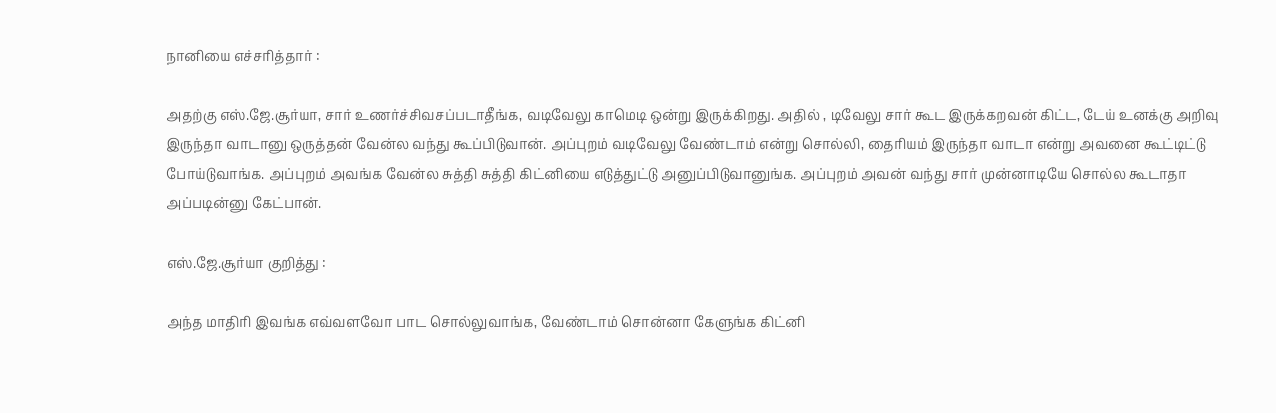நானியை எச்சரித்தார் :

அதற்கு எஸ்.ஜே.சூர்யா, சார் உணர்ச்சிவசப்படாதீங்க, வடிவேலு காமெடி ஒன்று இருக்கிறது. அதில் , டிவேலு சார் கூட இருக்கறவன் கிட்ட, டேய் உனக்கு அறிவு இருந்தா வாடானு ஒருத்தன் வேன்ல வந்து கூப்பிடுவான். அப்புறம் வடிவேலு வேண்டாம் என்று சொல்லி, தைரியம் இருந்தா வாடா என்று அவனை கூட்டிட்டு போய்டுவாங்க. அப்புறம் அவங்க வேன்ல சுத்தி சுத்தி கிட்னியை எடுத்துட்டு அனுப்பிடுவானுங்க. அப்புறம் அவன் வந்து சார் முன்னாடியே சொல்ல கூடாதா அப்படின்னு கேட்பான்.

எஸ்.ஜே.சூர்யா குறித்து :

அந்த மாதிரி இவங்க எவ்வளவோ பாட சொல்லுவாங்க, வேண்டாம் சொன்னா கேளுங்க கிட்னி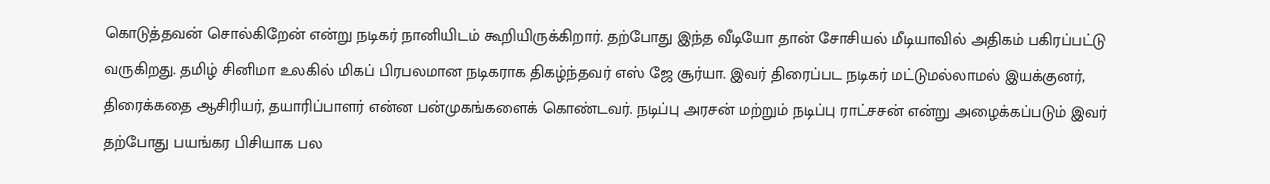கொடுத்தவன் சொல்கிறேன் என்று நடிகர் நானியிடம் கூறியிருக்கிறார். தற்போது இந்த வீடியோ தான் சோசியல் மீடியாவில் அதிகம் பகிரப்பட்டு வருகிறது. தமிழ் சினிமா உலகில் மிகப் பிரபலமான நடிகராக திகழ்ந்தவர் எஸ் ஜே சூர்யா. இவர் திரைப்பட நடிகர் மட்டுமல்லாமல் இயக்குனர், திரைக்கதை ஆசிரியர், தயாரிப்பாளர் என்ன பன்முகங்களைக் கொண்டவர். நடிப்பு அரசன் மற்றும் நடிப்பு ராட்சசன் என்று அழைக்கப்படும் இவர் தற்போது பயங்கர பிசியாக பல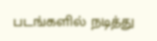படங்களில் நடித்து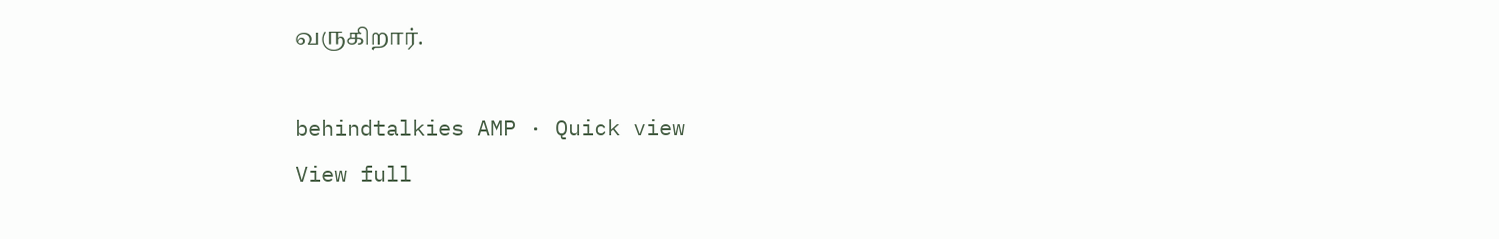வருகிறார்.

behindtalkies AMP · Quick view
View full